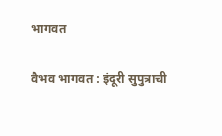भागवत

वैभव भागवत : इंदूरी सुपुत्राची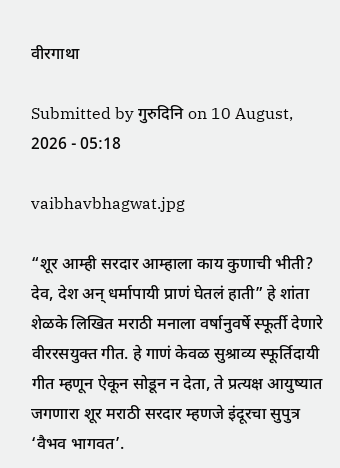वीरगाथा

Submitted by गुरुदिनि on 10 August, 2026 - 05:18

vaibhavbhagwat.jpg

“शूर आम्ही सरदार आम्हाला काय कुणाची भीती? देव, देश अन् धर्मापायी प्राणं घेतलं हाती” हे शांता शेळके लिखित मराठी मनाला वर्षानुवर्षे स्फूर्ती देणारे वीररसयुक्त गीत. हे गाणं केवळ सुश्राव्य स्फूर्तिदायी गीत म्हणून ऐकून सोडून न देता, ते प्रत्यक्ष आयुष्यात जगणारा शूर मराठी सरदार म्हणजे इंदूरचा सुपुत्र ‘वैभव भागवत’.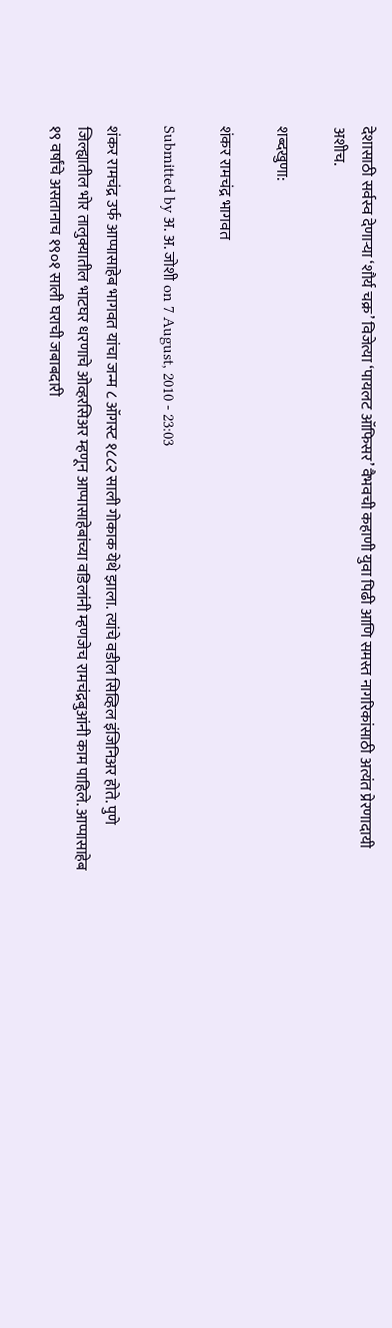देशासाठी सर्वस्व देणाऱ्या ‘शौर्य चक्र’ विजेत्या ‘पायलट ऑफिसर’ वैभवची कहाणी युवा पिढी आणि समस्त नागरिकांसाठी अत्यंत प्रेरणादायी अशीच.

शब्दखुणा:

शंकर रामचंद्र भागवत

Submitted by अ. अ. जोशी on 7 August, 2010 - 23:03

शंकर रामचंद्र उर्फ आप्पासाहेब भागवत यांचा जन्म ८ ऑगस्ट १८८२ साली गोकाक येथे झाला. त्यांचे वडील सिव्हिल इंजिनिअर होते. पुणे जिल्ह्यातील भोर तालुक्यातील भाटघर धरणाचे ओव्हरसिअर म्हणून आप्पासाहेबांच्या वडिलांनी म्हणजेच रामचंद्रबुआंनी काम पाहिले. आप्पासाहेब १९ वर्षांचे असतानाच १९०१ साली घराची जबाबदारी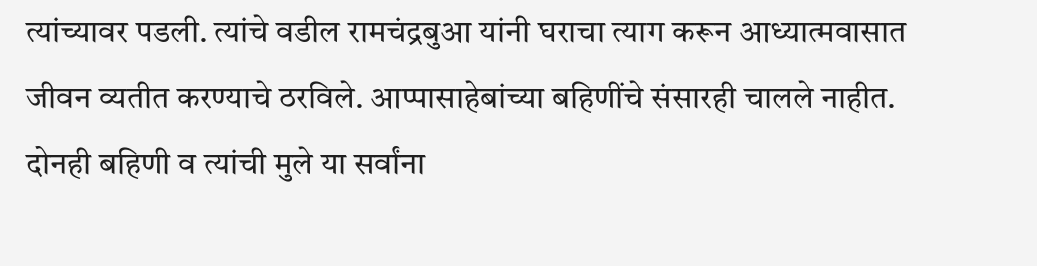त्यांच्यावर पडली. त्यांचे वडील रामचंद्रबुआ यांनी घराचा त्याग करून आध्यात्मवासात जीवन व्यतीत करण्याचे ठरविले. आप्पासाहेबांच्या बहिणींचे संसारही चालले नाहीत. दोनही बहिणी व त्यांची मुले या सर्वांना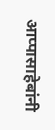आप्पासाहेबांनी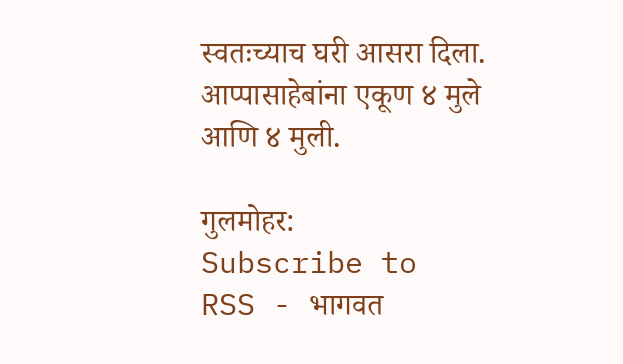स्वतःच्याच घरी आसरा दिला. आप्पासाहेबांना एकूण ४ मुले आणि ४ मुली.

गुलमोहर:
Subscribe to RSS - भागवत